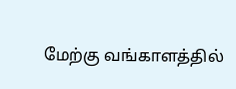மேற்கு வங்காளத்தில்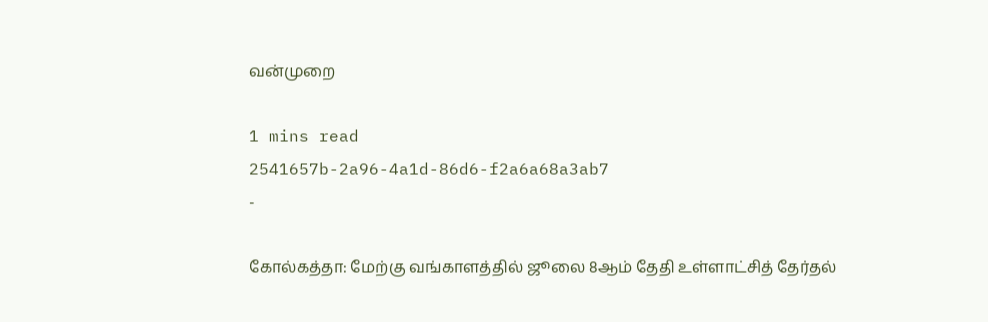வன்முறை

1 mins read
2541657b-2a96-4a1d-86d6-f2a6a68a3ab7
-

கோல்கத்தா: மேற்கு வங்காளத்தில் ஜூலை 8ஆம் தேதி உள்ளாட்சித் தேர்தல்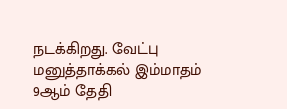நடக்கிறது. வேட்பு மனுத்தாக்கல் இம்மாதம் 9ஆம் தேதி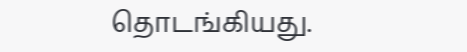தொடங்கியது.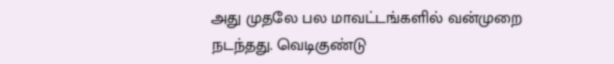அது முதலே பல மாவட்டங்களில் வன்முறை நடந்தது. வெடிகுண்டு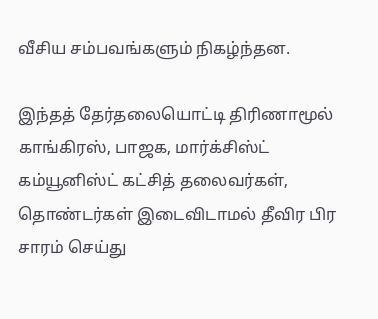வீசிய சம்பவங்களும் நிகழ்ந்தன.

இந்தத் தேர்தலையொட்டி திரிணாமூல் காங்கிரஸ், பாஜக, மார்க்சிஸ்ட் கம்யூனிஸ்ட் கட்சித் தலைவர்கள், தொண்டர்கள் இடைவிடாமல் தீவிர பிர சாரம் செய்து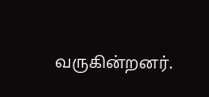வருகின்றனர்.